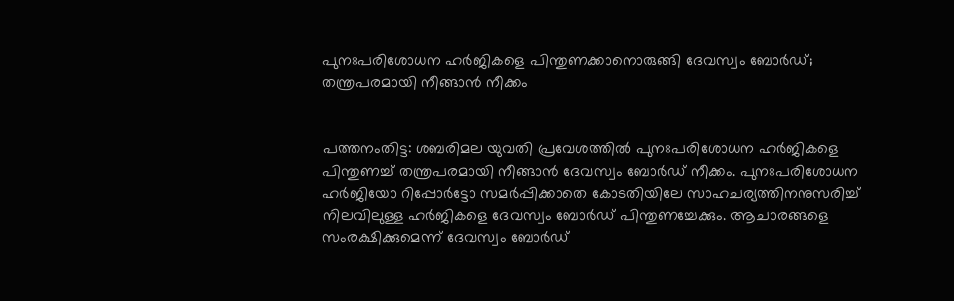പുനഃപരിശോധന ഹര്‍ജികളെ പിന്തുണക്കാനൊരുങ്ങി ദേവസ്വം ബോര്‍ഡ്; തന്ത്രപരമായി നീങ്ങാന്‍ നീക്കം


പത്തനംതിട്ട: ശബരിമല യുവതി പ്രവേശത്തില്‍ പുനഃപരിശോധന ഹര്‍ജികളെ പിന്തുണച്ച് തന്ത്രപരമായി നീങ്ങാന്‍ ദേവസ്വം ബോര്‍ഡ് നീക്കം. പുനഃപരിശോധന ഹര്‍ജിയോ റിപ്പോര്‍ട്ടോ സമര്‍പ്പിക്കാതെ കോടതിയിലേ സാഹചര്യത്തിനനുസരിച്ച് നിലവിലുള്ള ഹര്‍ജികളെ ദേവസ്വം ബോര്‍ഡ് പിന്തുണച്ചേക്കും. ആചാരങ്ങളെ സംരക്ഷിക്കുമെന്ന് ദേവസ്വം ബോര്‍ഡ്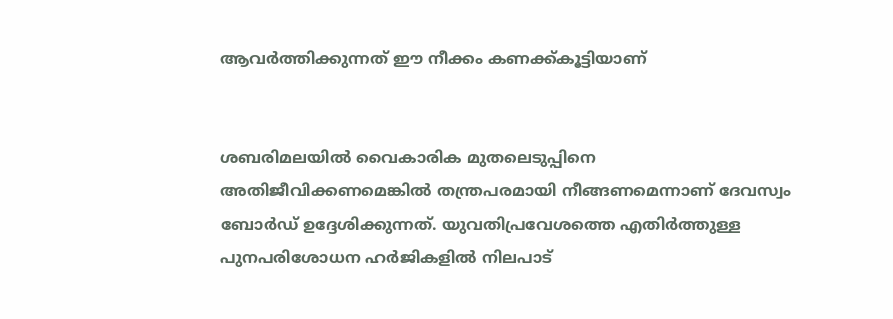ആവര്‍ത്തിക്കുന്നത് ഈ നീക്കം കണക്ക്കൂട്ടിയാണ്


ശബരിമലയില്‍ വൈകാരിക മുതലെടുപ്പിനെ അതിജീവിക്കണമെങ്കില്‍ തന്ത്രപരമായി നീങ്ങണമെന്നാണ് ദേവസ്വം ബോര്‍ഡ് ഉദ്ദേശിക്കുന്നത്. യുവതിപ്രവേശത്തെ എതിര്‍ത്തുള്ള പുനപരിശോധന ഹര്‍ജികളില്‍ നിലപാട്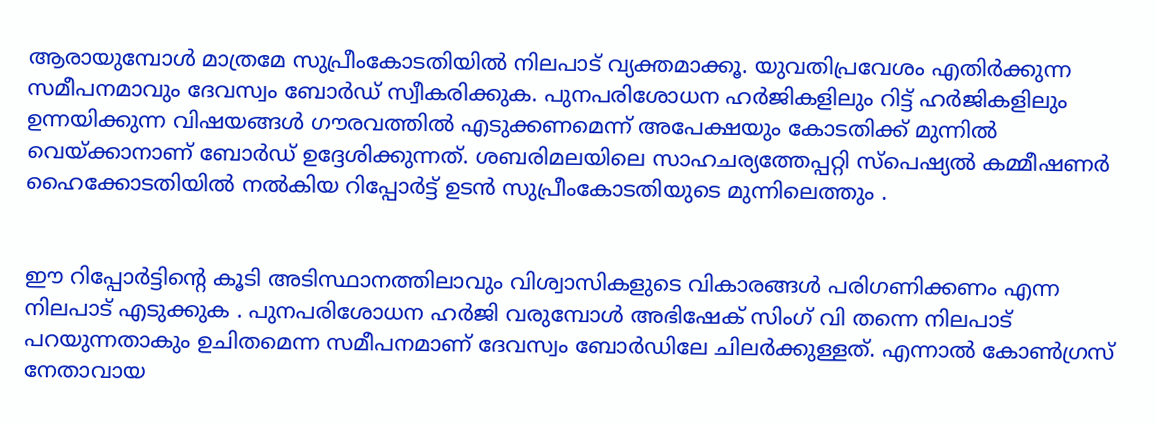ആരായുമ്പോള്‍ മാത്രമേ സുപ്രീംകോടതിയില്‍ നിലപാട് വ്യക്തമാക്കൂ. യുവതിപ്രവേശം എതിര്‍ക്കുന്ന സമീപനമാവും ദേവസ്വം ബോര്‍ഡ് സ്വീകരിക്കുക. പുനപരിശോധന ഹര്‍ജികളിലും റിട്ട് ഹര്‍ജികളിലും ഉന്നയിക്കുന്ന വിഷയങ്ങള്‍ ഗൗരവത്തില്‍ എടുക്കണമെന്ന് അപേക്ഷയും കോടതിക്ക് മുന്നില്‍ വെയ്ക്കാനാണ് ബോര്‍ഡ് ഉദ്ദേശിക്കുന്നത്. ശബരിമലയിലെ സാഹചര്യത്തേപ്പറ്റി സ്‌പെഷ്യല്‍ കമ്മീഷണര്‍ ഹൈക്കോടതിയില്‍ നല്‍കിയ റിപ്പോര്‍ട്ട് ഉടന്‍ സുപ്രീംകോടതിയുടെ മുന്നിലെത്തും .


ഈ റിപ്പോര്‍ട്ടിന്റെ കൂടി അടിസ്ഥാനത്തിലാവും വിശ്വാസികളുടെ വികാരങ്ങള്‍ പരിഗണിക്കണം എന്ന നിലപാട് എടുക്കുക . പുനപരിശോധന ഹര്‍ജി വരുമ്പോള്‍ അഭിഷേക് സിംഗ് വി തന്നെ നിലപാട് പറയുന്നതാകും ഉചിതമെന്ന സമീപനമാണ് ദേവസ്വം ബോര്‍ഡിലേ ചിലര്‍ക്കുള്ളത്. എന്നാല്‍ കോണ്‍ഗ്രസ് നേതാവായ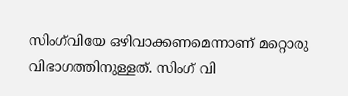സിംഗ്‌വിയേ ഒഴിവാക്കണമെന്നാണ് മറ്റൊരു വിഭാഗത്തിനുള്ളത്. സിംഗ് വി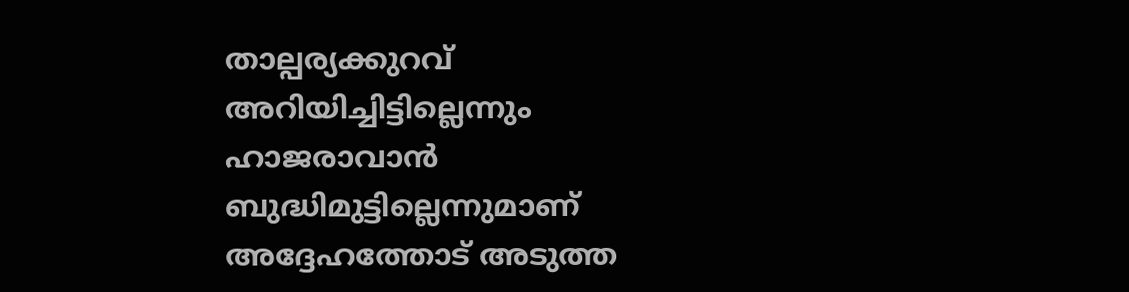താല്പര്യക്കുറവ് അറിയിച്ചിട്ടില്ലെന്നും ഹാജരാവാന്‍ ബുദ്ധിമുട്ടില്ലെന്നുമാണ് അദ്ദേഹത്തോട് അടുത്ത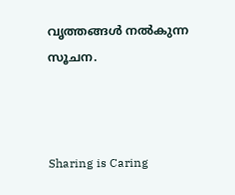വൃത്തങ്ങള്‍ നല്‍കുന്ന സൂചന.



Sharing is Caring